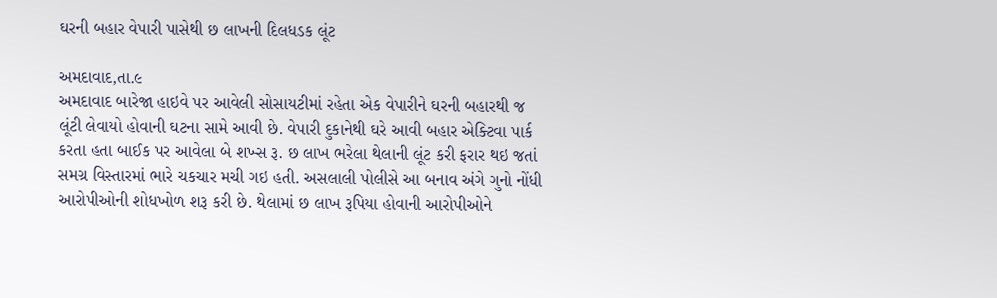ઘરની બહાર વેપારી પાસેથી છ લાખની દિલધડક લૂંટ

અમદાવાદ,તા.૯
અમદાવાદ બારેજા હાઇવે પર આવેલી સોસાયટીમાં રહેતા એક વેપારીને ઘરની બહારથી જ લૂંટી લેવાયો હોવાની ઘટના સામે આવી છે. વેપારી દુકાનેથી ઘરે આવી બહાર એક્ટિવા પાર્ક કરતા હતા બાઈક પર આવેલા બે શખ્સ રૂ. છ લાખ ભરેલા થેલાની લૂંટ કરી ફરાર થઇ જતાં સમગ્ર વિસ્તારમાં ભારે ચકચાર મચી ગઇ હતી. અસલાલી પોલીસે આ બનાવ અંગે ગુનો નોંધી આરોપીઓની શોધખોળ શરૂ કરી છે. થેલામાં છ લાખ રૂપિયા હોવાની આરોપીઓને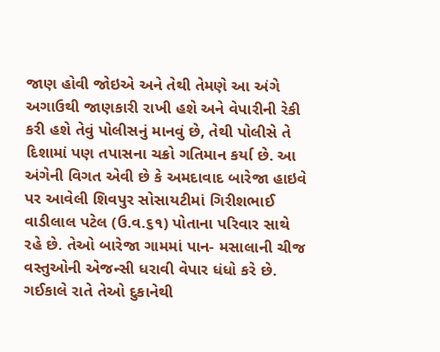જાણ હોવી જોઇએ અને તેથી તેમણે આ અંગે અગાઉથી જાણકારી રાખી હશે અને વેપારીની રેકી કરી હશે તેવું પોલીસનું માનવું છે, તેથી પોલીસે તે દિશામાં પણ તપાસના ચક્રો ગતિમાન કર્યા છે. આ અંગેની વિગત એવી છે કે અમદાવાદ બારેજા હાઇવે પર આવેલી શિવપુર સોસાયટીમાં ગિરીશભાઈ વાડીલાલ પટેલ (ઉ.વ.૬૧) પોતાના પરિવાર સાથે રહે છે. તેઓ બારેજા ગામમાં પાન- મસાલાની ચીજ વસ્તુઓની એજન્સી ધરાવી વેપાર ધંધો કરે છે. ગઈકાલે રાતે તેઓ દુકાનેથી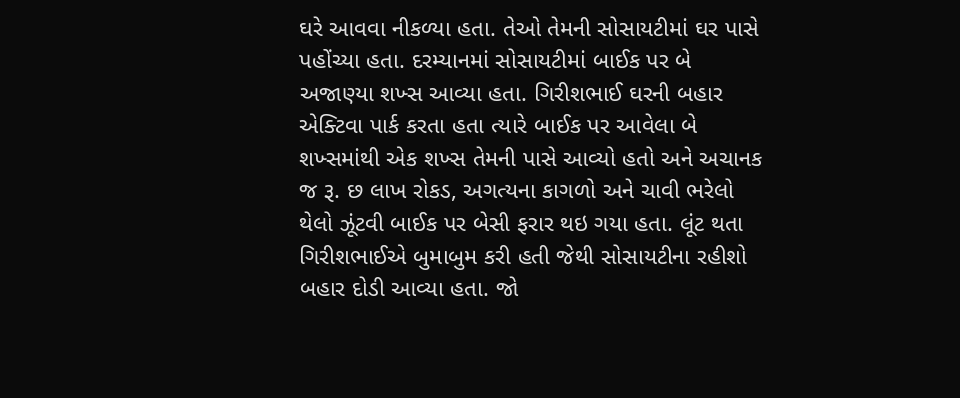ઘરે આવવા નીકળ્યા હતા. તેઓ તેમની સોસાયટીમાં ઘર પાસે પહોંચ્યા હતા. દરમ્યાનમાં સોસાયટીમાં બાઈક પર બે અજાણ્યા શખ્સ આવ્યા હતા. ગિરીશભાઈ ઘરની બહાર એક્ટિવા પાર્ક કરતા હતા ત્યારે બાઈક પર આવેલા બે શખ્સમાંથી એક શખ્સ તેમની પાસે આવ્યો હતો અને અચાનક જ રૂ. છ લાખ રોકડ, અગત્યના કાગળો અને ચાવી ભરેલો થેલો ઝૂંટવી બાઈક પર બેસી ફરાર થઇ ગયા હતા. લૂંટ થતા ગિરીશભાઈએ બુમાબુમ કરી હતી જેથી સોસાયટીના રહીશો બહાર દોડી આવ્યા હતા. જો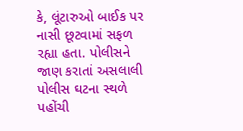કે, લૂંટારુઓ બાઈક પર નાસી છૂટવામાં સફળ રહ્યા હતા. પોલીસને જાણ કરાતાં અસલાલી પોલીસ ઘટના સ્થળે પહોંચી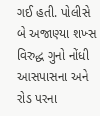ગઈ હતી. પોલીસે બે અજાણ્યા શખ્સ વિરુદ્ધ ગુનો નોંધી આસપાસના અને રોડ પરના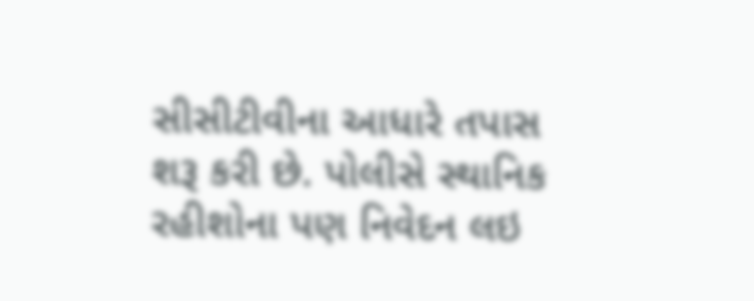સીસીટીવીના આધારે તપાસ શરૂ કરી છે. પોલીસે સ્થાનિક રહીશોના પણ નિવેદન લઇ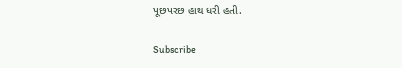પૂછપરછ હાથ ધરી હતી.

Subscribe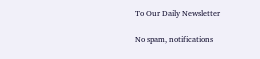To Our Daily Newsletter

No spam, notifications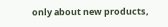only about new products,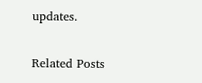updates.

Related Posts